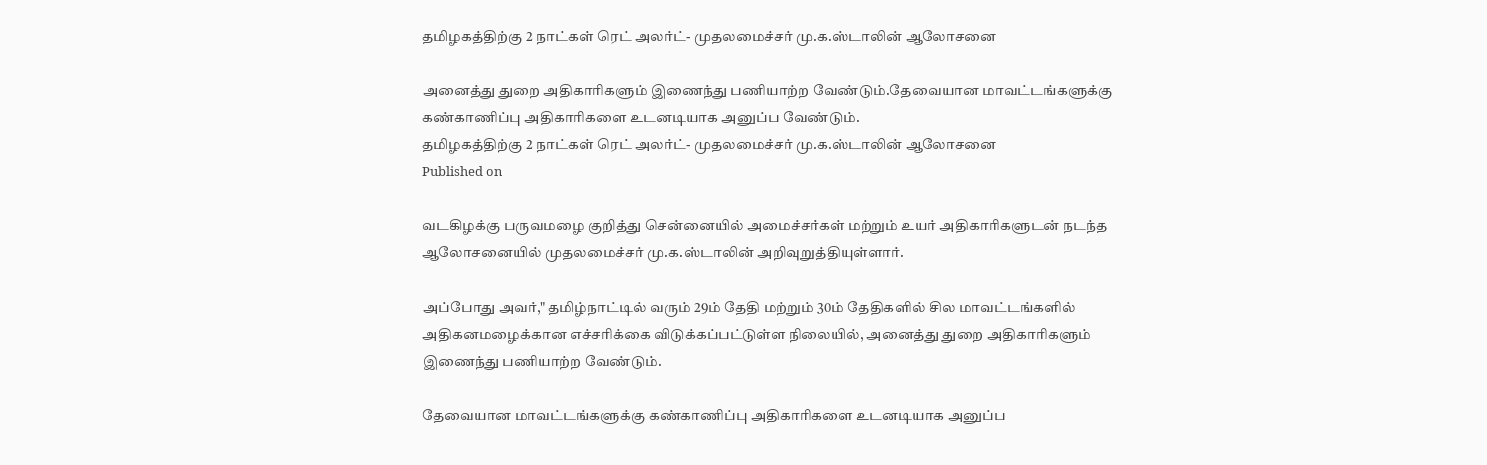தமிழகத்திற்கு 2 நாட்கள் ரெட் அலர்ட்- முதலமைச்சர் மு.க.ஸ்டாலின் ஆலோசனை

அனைத்து துறை அதிகாரிகளும் இணைந்து பணியாற்ற வேண்டும்.தேவையான மாவட்டங்களுக்கு கண்காணிப்பு அதிகாரிகளை உடனடியாக அனுப்ப வேண்டும்.
தமிழகத்திற்கு 2 நாட்கள் ரெட் அலர்ட்- முதலமைச்சர் மு.க.ஸ்டாலின் ஆலோசனை
Published on

வடகிழக்கு பருவமழை குறித்து சென்னையில் அமைச்சர்கள் மற்றும் உயர் அதிகாரிகளுடன் நடந்த ஆலோசனையில் முதலமைச்சர் மு.க.ஸ்டாலின் அறிவுறுத்தியுள்ளார்.

அப்போது அவர்," தமிழ்நாட்டில் வரும் 29ம் தேதி மற்றும் 30ம் தேதிகளில் சில மாவட்டங்களில் அதிகனமழைக்கான எச்சரிக்கை விடுக்கப்பட்டுள்ள நிலையில், அனைத்து துறை அதிகாரிகளும் இணைந்து பணியாற்ற வேண்டும்.

தேவையான மாவட்டங்களுக்கு கண்காணிப்பு அதிகாரிகளை உடனடியாக அனுப்ப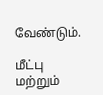வேண்டும்.

மீட்பு மற்றும்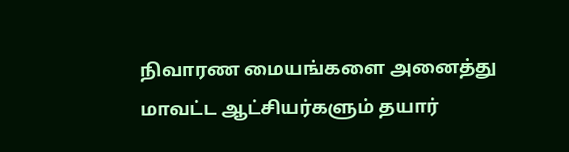நிவாரண மையங்களை அனைத்து மாவட்ட ஆட்சியர்களும் தயார்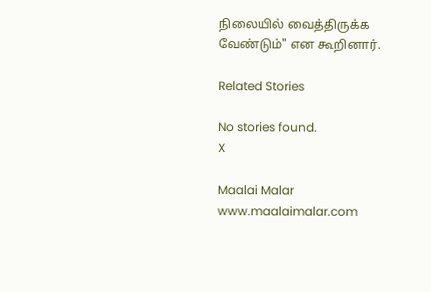நிலையில் வைத்திருக்க வேண்டும்" என கூறினார்.

Related Stories

No stories found.
X

Maalai Malar
www.maalaimalar.com